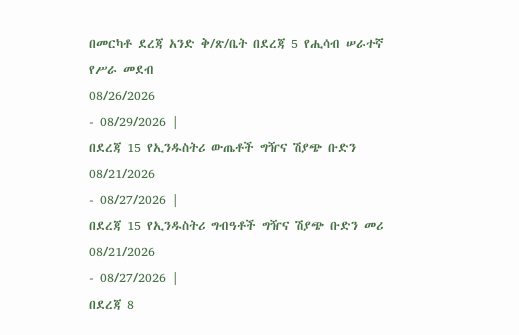በመርካቶ ደረጃ አንድ ቅ/ጽ/ቤት በደረጃ 5 የሒሳብ ሠራተኛ የሥራ መደብ
08/26/2026
- 08/29/2026 |
በደረጃ 15 የኢንዱስትሪ ውጤቶች ግዥና ሽያጭ ቡድን
08/21/2026
- 08/27/2026 |
በደረጃ 15 የኢንዱስትሪ ግብዓቶች ግዥና ሽያጭ ቡድን መሪ
08/21/2026
- 08/27/2026 |
በደረጃ 8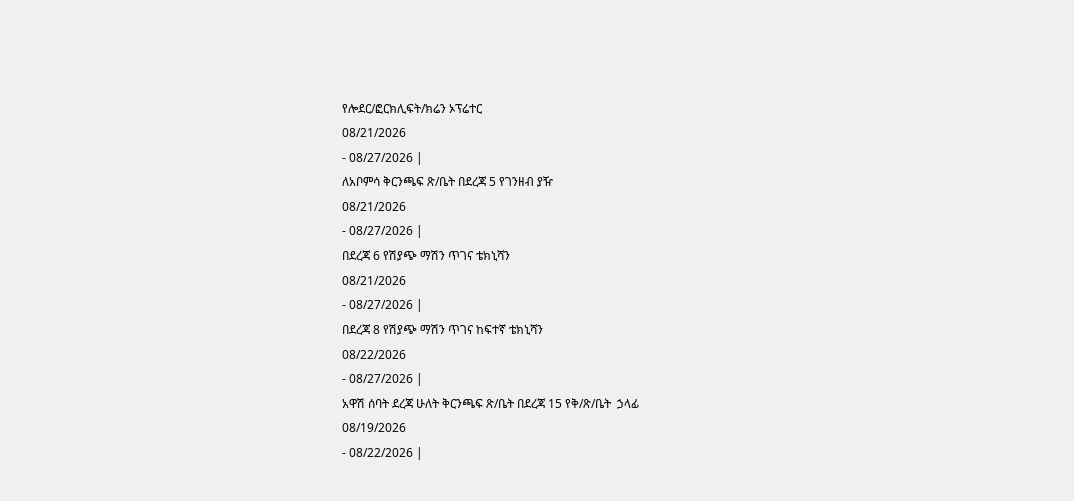የሎደር/ፎርክሊፍት/ክሬን ኦፕሬተር
08/21/2026
- 08/27/2026 |
ለአቦምሳ ቅርንጫፍ ጽ/ቤት በደረጃ 5 የገንዘብ ያዥ
08/21/2026
- 08/27/2026 |
በደረጃ 6 የሽያጭ ማሽን ጥገና ቴክኒሻን
08/21/2026
- 08/27/2026 |
በደረጃ 8 የሽያጭ ማሽን ጥገና ከፍተኛ ቴክኒሻን
08/22/2026
- 08/27/2026 |
አዋሽ ሰባት ደረጃ ሁለት ቅርንጫፍ ጽ/ቤት በደረጃ 15 የቅ/ጽ/ቤት  ኃላፊ
08/19/2026
- 08/22/2026 |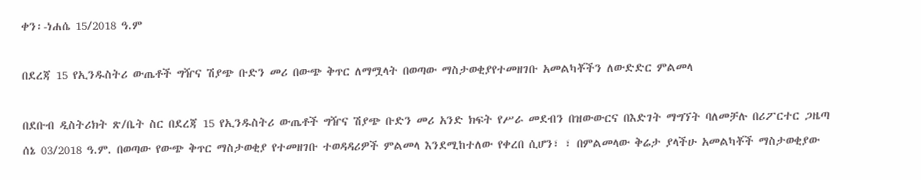ቀን፡-ነሐሴ 15/2018 ዓ.ም

በደረጃ 15 የኢንዱስትሪ ውጤቶች ግዥና ሽያጭ ቡድን መሪ በውጭ ቅጥር ለማሟላት በወጣው ማስታወቂያየተመዘገቡ አመልካቾችን ለውድድር ምልመላ

በደቡብ ዲስትሪክት ጽ/ቤት ስር በደረጃ 15 የኢንዱስትሪ ውጤቶች ግዥና ሽያጭ ቡድን መሪ አንድ ክፍት የሥራ መደብን በዝውውርና በእድገት ማግኘት ባለመቻሉ በሪፖርተር ጋዜጣ ሰኔ 03/2018 ዓ.ም. በወጣው የውጭ ቅጥር ማስታወቂያ የተመዘገቡ ተወዳዳሪዎች ምልመላ እንደሚከተለው የቀረበ ሲሆን፣ ፣ በምልመላው ቅሬታ ያላችሁ አመልካቾች ማስታወቂያው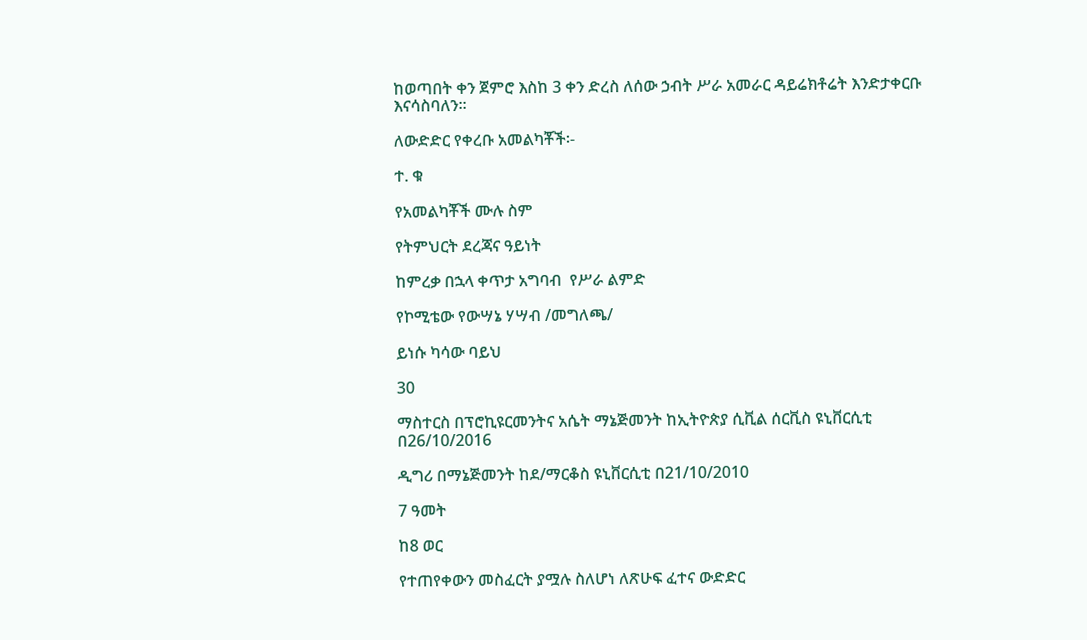ከወጣበት ቀን ጀምሮ እስከ 3 ቀን ድረስ ለሰው ኃብት ሥራ አመራር ዳይሬክቶሬት እንድታቀርቡ እናሳስባለን፡፡

ለውድድር የቀረቡ አመልካቾች፡-

ተ. ቁ

የአመልካቾች ሙሉ ስም

የትምህርት ደረጃና ዓይነት

ከምረቃ በኋላ ቀጥታ አግባብ  የሥራ ልምድ

የኮሚቴው የውሣኔ ሃሣብ /መግለጫ/

ይነሱ ካሳው ባይህ

30

ማስተርስ በፕሮኪዩርመንትና አሴት ማኔጅመንት ከኢትዮጵያ ሲቪል ሰርቪስ ዩኒቨርሲቲ በ26/10/2016

ዲግሪ በማኔጅመንት ከደ/ማርቆስ ዩኒቨርሲቲ በ21/10/2010

7 ዓመት

ከ8 ወር

የተጠየቀውን መስፈርት ያሟሉ ስለሆነ ለጽሁፍ ፈተና ውድድር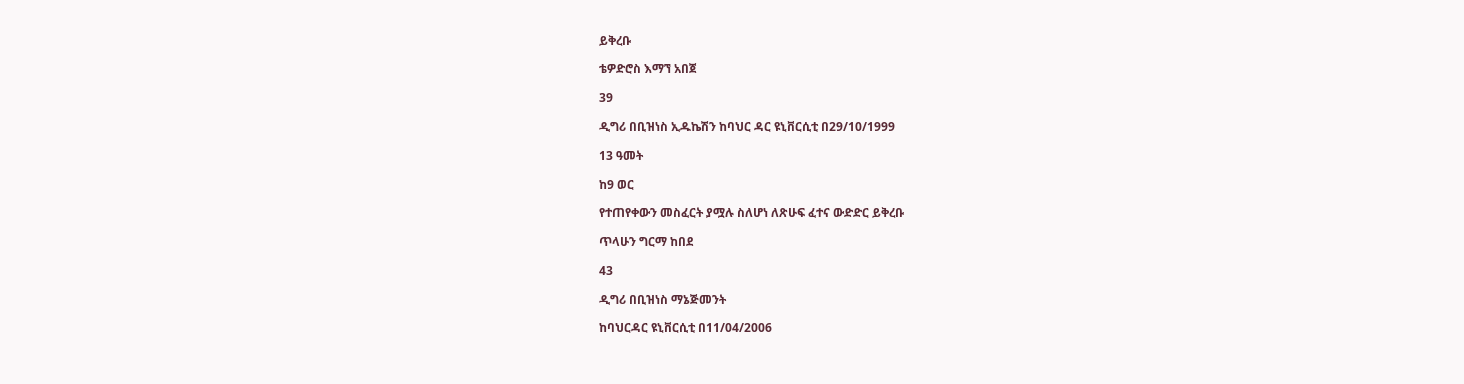ይቅረቡ

ቴዎድሮስ እማኘ አበጀ

39

ዲግሪ በቢዝነስ ኢዱኬሽን ከባህር ዳር ዩኒቨርሲቲ በ29/10/1999

13 ዓመት

ከ9 ወር

የተጠየቀውን መስፈርት ያሟሉ ስለሆነ ለጽሁፍ ፈተና ውድድር ይቅረቡ

ጥላሁን ግርማ ከበደ

43

ዲግሪ በቢዝነስ ማኔጅመንት

ከባህርዳር ዩኒቨርሲቲ በ11/04/2006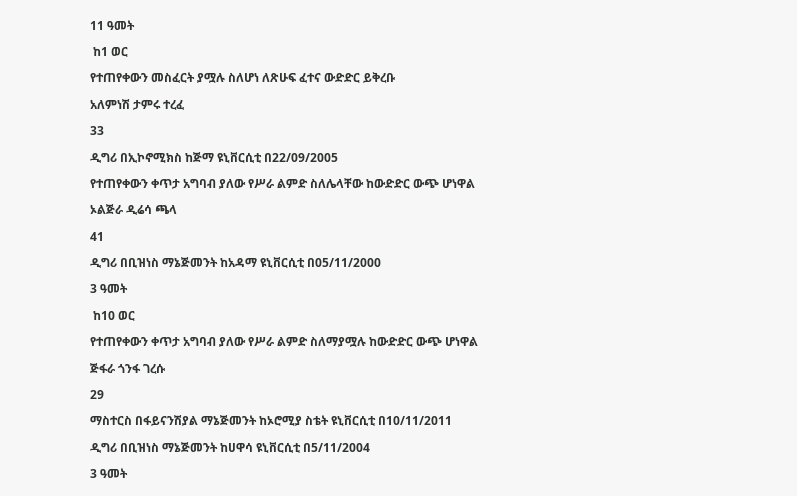11 ዓመት

 ከ1 ወር

የተጠየቀውን መስፈርት ያሟሉ ስለሆነ ለጽሁፍ ፈተና ውድድር ይቅረቡ

አለምነሽ ታምሩ ተረፈ

33

ዲግሪ በኢኮኖሚክስ ከጅማ ዩኒቨርሲቲ በ22/09/2005

የተጠየቀውን ቀጥታ አግባብ ያለው የሥራ ልምድ ስለሌላቸው ከውድድር ውጭ ሆነዋል

ኦልጅራ ዲሬሳ ጫላ

41

ዲግሪ በቢዝነስ ማኔጅመንት ከአዳማ ዩኒቨርሲቲ በ05/11/2000

3 ዓመት

 ከ10 ወር

የተጠየቀውን ቀጥታ አግባብ ያለው የሥራ ልምድ ስለማያሟሉ ከውድድር ውጭ ሆነዋል

ጅፋራ ጎንፋ ገረሱ

29

ማስተርስ በፋይናንሽያል ማኔጅመንት ከኦሮሚያ ስቴት ዩኒቨርሲቲ በ10/11/2011

ዲግሪ በቢዝነስ ማኔጅመንት ከሀዋሳ ዩኒቨርሲቲ በ5/11/2004

3 ዓመት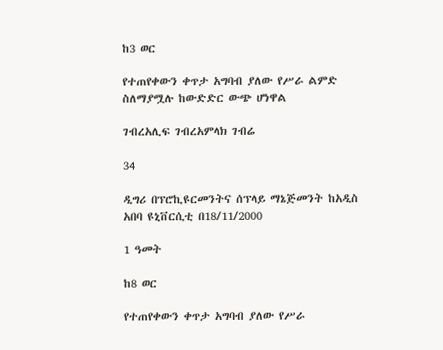ከ3 ወር

የተጠየቀውን ቀጥታ አግባብ ያለው የሥራ ልምድ ስለማያሟሉ ከውድድር ውጭ ሆነዋል

ገብረአሊፍ ገብረአምላክ ገብሬ

34

ዲግሪ በፕሮኪዩርመንትና ሰፕላይ ማኔጅመንት ከአዲስ አበባ ዩኒቨርሲቲ በ18/11/2000

1 ዓመት

ከ8 ወር

የተጠየቀውን ቀጥታ አግባብ ያለው የሥራ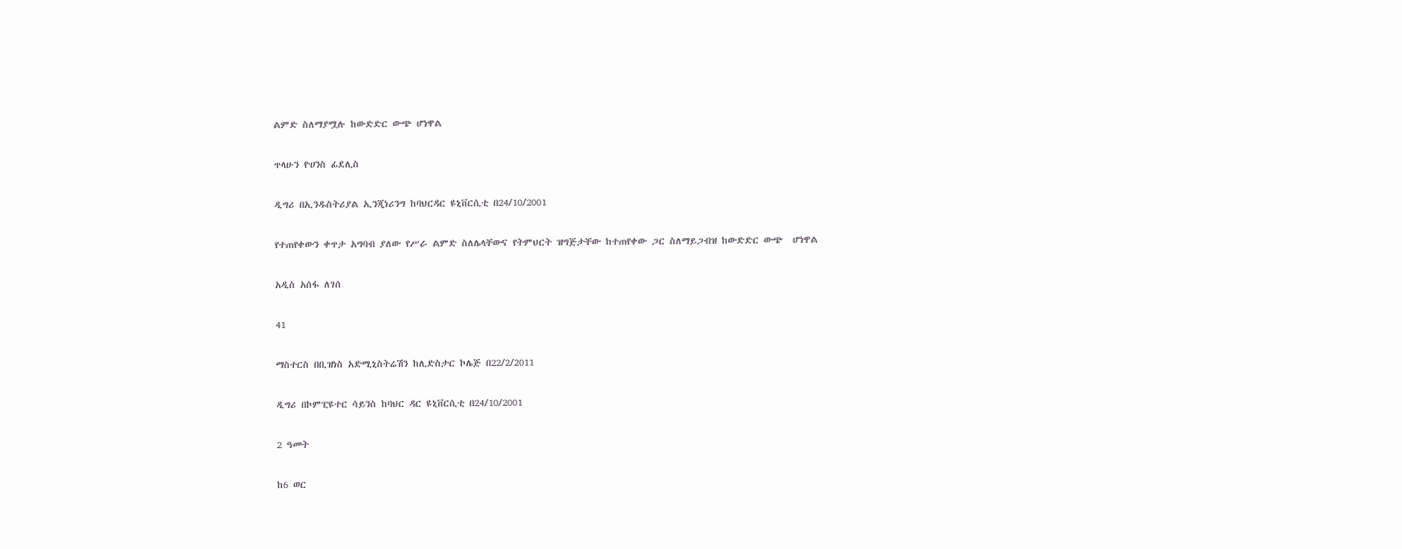ልምድ ስለማያሟሉ ከውድድር ውጭ ሆነዋል

ጥላሁን ዮሀንስ ፊደሊስ

ዲግሪ በኢንዱስትሪያል ኢንጂነሪንግ ከባህርዳር ዩኒቨርሲቲ በ24/10/2001

የተጠየቀውን ቀጥታ አግባብ ያለው የሥራ ልምድ ስለሌላቸውና የትምህርት ዝግጅታቸው ከተጠየቀው ጋር ስለማይጋብዝ ከውድድር ውጭ  ሆነዋል

አዲስ አሰፋ ለገሰ

41

ማስተርስ በቢዝነስ አድሚኒስትሬሽን ከሊድስታር ኮሌጅ በ22/2/2011

ዲግሪ በኮምፒዩተር ሳይንስ ከባህር ዳር ዩኒቨርሲቲ በ24/10/2001

2 ዓመት

ከ6 ወር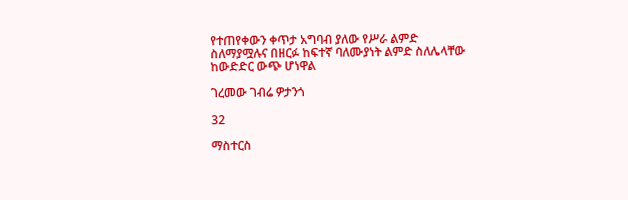የተጠየቀውን ቀጥታ አግባብ ያለው የሥራ ልምድ ስለማያሟሉና በዘርፉ ከፍተኛ ባለሙያነት ልምድ ስለሌላቸው ከውድድር ውጭ ሆነዋል

ገረመው ገብሬ ዎታንጎ

32

ማስተርስ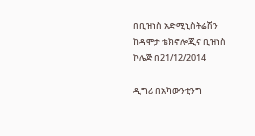በቢዝነስ አድሚኒስትሬሽን ከዳሞታ ቴክኖሎጂና ቢዝነስ ኮሌጅ በ21/12/2014

ዲግሪ በአካውንቲንግ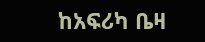ከአፍሪካ ቤዛ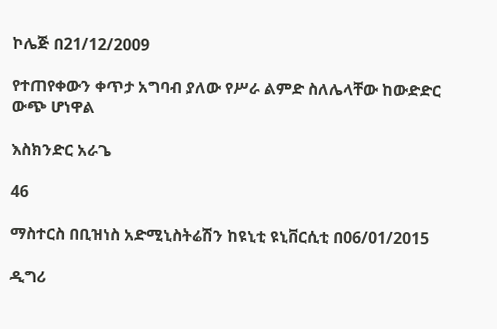ኮሌጅ በ21/12/2009

የተጠየቀውን ቀጥታ አግባብ ያለው የሥራ ልምድ ስለሌላቸው ከውድድር ውጭ ሆነዋል

እስክንድር አራጌ

46

ማስተርስ በቢዝነስ አድሚኒስትሬሽን ከዩኒቲ ዩኒቨርሲቲ በ06/01/2015

ዲግሪ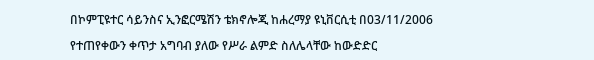በኮምፒዩተር ሳይንስና ኢንፎርሜሽን ቴክኖሎጂ ከሐረማያ ዩኒቨርሲቲ በ03/11/2006

የተጠየቀውን ቀጥታ አግባብ ያለው የሥራ ልምድ ስለሌላቸው ከውድድር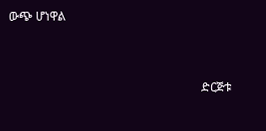ውጭ ሆነዋል



                                                                ድርጅቱ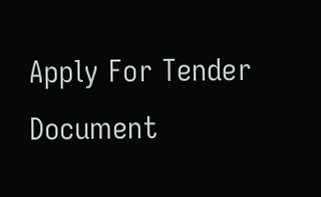Apply For Tender Document